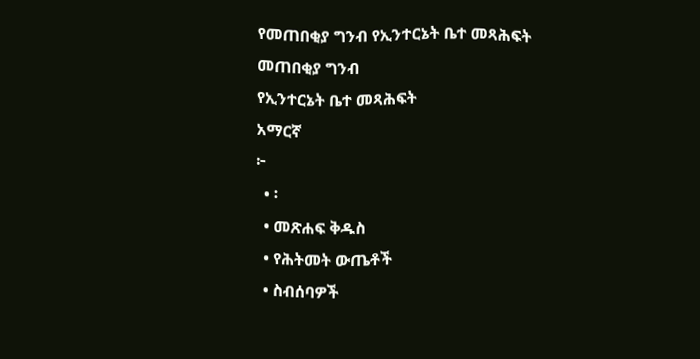የመጠበቂያ ግንብ የኢንተርኔት ቤተ መጻሕፍት
መጠበቂያ ግንብ
የኢንተርኔት ቤተ መጻሕፍት
አማርኛ
፦
  • ፡
  • መጽሐፍ ቅዱስ
  • የሕትመት ውጤቶች
  • ስብሰባዎች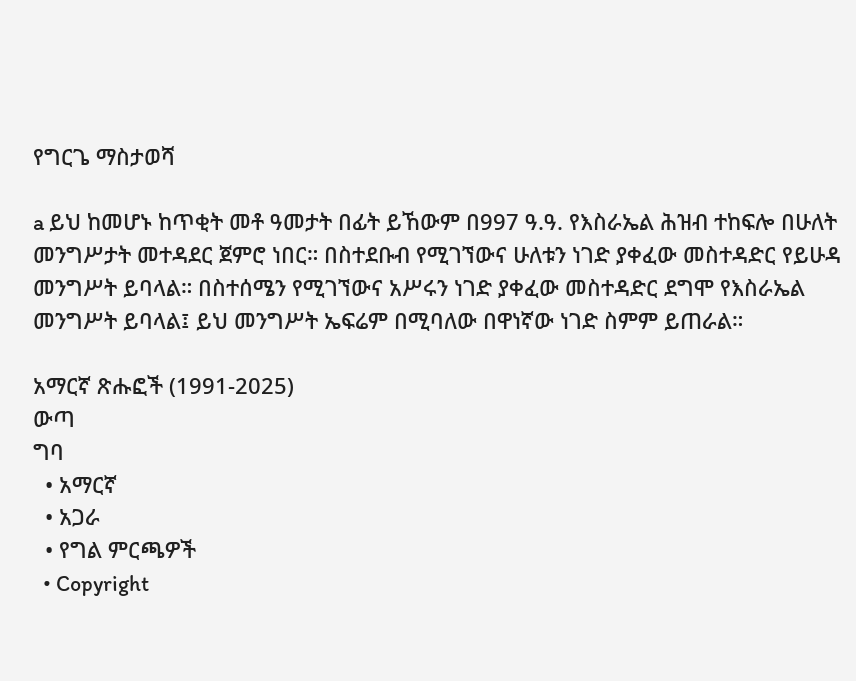የግርጌ ማስታወሻ

a ይህ ከመሆኑ ከጥቂት መቶ ዓመታት በፊት ይኸውም በ997 ዓ.ዓ. የእስራኤል ሕዝብ ተከፍሎ በሁለት መንግሥታት መተዳደር ጀምሮ ነበር። በስተደቡብ የሚገኘውና ሁለቱን ነገድ ያቀፈው መስተዳድር የይሁዳ መንግሥት ይባላል። በስተሰሜን የሚገኘውና አሥሩን ነገድ ያቀፈው መስተዳድር ደግሞ የእስራኤል መንግሥት ይባላል፤ ይህ መንግሥት ኤፍሬም በሚባለው በዋነኛው ነገድ ስምም ይጠራል።

አማርኛ ጽሑፎች (1991-2025)
ውጣ
ግባ
  • አማርኛ
  • አጋራ
  • የግል ምርጫዎች
  • Copyright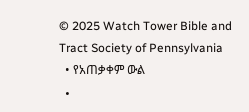© 2025 Watch Tower Bible and Tract Society of Pennsylvania
  • የአጠቃቀም ውል
  •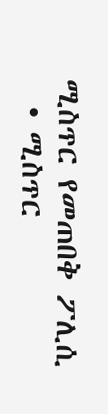ሚስጥር የመጠበቅ ፖሊሲ
  • ሚስጥር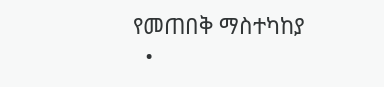የመጠበቅ ማስተካከያ
  •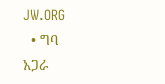JW.ORG
  • ግባ
አጋራ